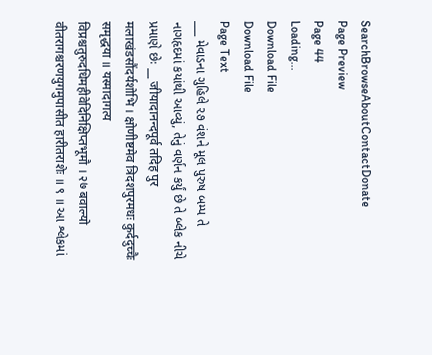SearchBrowseAboutContactDonate
Page Preview
Page 44
Loading...
Download File
Download File
Page Text
___ મેવાડના ગુહિલે ૨૭ વંશને મૂલ પુરુષ બમ્પ તે નાગહૃદમાં કયાંથી આવ્યું, તેનું વર્ણન કર્યું છે તે બ્લેક નીચે પ્રમાણે છેઃ __ जीयादानन्दपूर्व तदिह पुर मलाखंडसौंदर्यशोभि । क्षोणीष्टमेव त्रिदशपुरमधः कुर्ददुच्चैः समृद्धया ॥ यस्मादागत्य विप्रश्चतुरुदधिमहीवेदिनिक्षिप्तभूमौ । २७ बवाल्यो वीतरागश्चरणयुगमुपासीत हारीतराशेः ॥ ९ ॥ આ શ્લેકમાં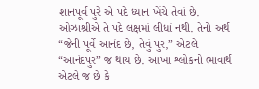શાનપૂર્વ પુરે એ પદે ધ્યાન ખેંચે તેવાં છે. ઓઝાશ્રીએ તે પદે લક્ષમાં લીધાં નથી. તેનો અર્થ “જેની પૂર્વે આનંદ છે, તેવું પુર,” એટલે “આનંદપુર” જ થાય છે. આખા શ્લોકનો ભાવાર્થ એટલે જ છે કે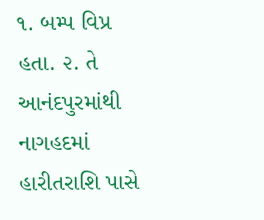૧. બમ્પ વિપ્ર હતા. ૨. તે આનંદપુરમાંથી નાગહદમાં હારીતરાશિ પાસે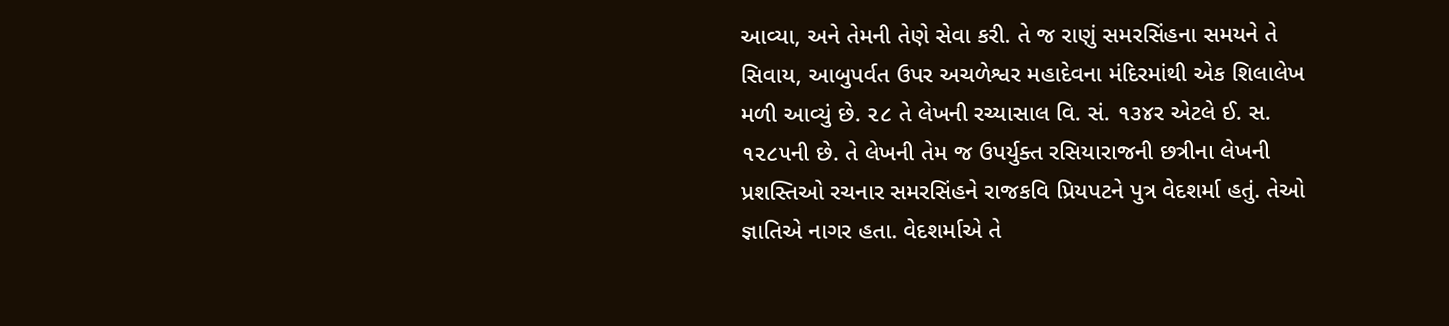આવ્યા, અને તેમની તેણે સેવા કરી. તે જ રાણું સમરસિંહના સમયને તે સિવાય, આબુપર્વત ઉપર અચળેશ્વર મહાદેવના મંદિરમાંથી એક શિલાલેખ મળી આવ્યું છે. ૨૮ તે લેખની રચ્યાસાલ વિ. સં. ૧૩૪ર એટલે ઈ. સ. ૧૨૮૫ની છે. તે લેખની તેમ જ ઉપર્યુક્ત રસિયારાજની છત્રીના લેખની પ્રશસ્તિઓ રચનાર સમરસિંહને રાજકવિ પ્રિયપટને પુત્ર વેદશર્મા હતું. તેઓ જ્ઞાતિએ નાગર હતા. વેદશર્માએ તે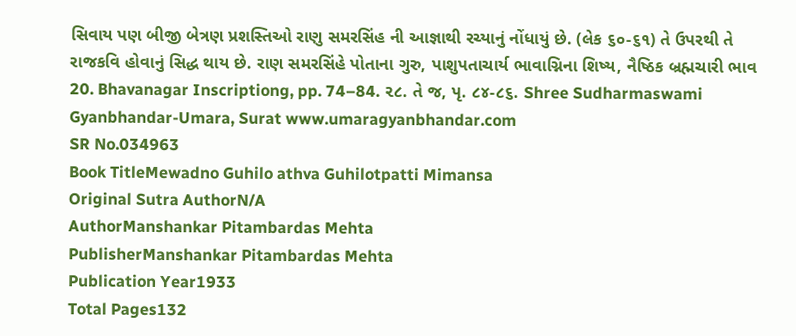સિવાય પણ બીજી બેત્રણ પ્રશસ્તિઓ રાણુ સમરસિંહ ની આજ્ઞાથી રચ્યાનું નોંધાયું છે. (લેક ૬૦-૬૧) તે ઉપરથી તે રાજકવિ હોવાનું સિદ્ધ થાય છે. રાણ સમરસિંહે પોતાના ગુરુ, પાશુપતાચાર્ય ભાવાગ્નિના શિષ્ય, નૈષ્ઠિક બ્રહ્મચારી ભાવ 20. Bhavanagar Inscriptiong, pp. 74–84. ૨૮. તે જ, પૃ. ૮૪-૮૬. Shree Sudharmaswami Gyanbhandar-Umara, Surat www.umaragyanbhandar.com
SR No.034963
Book TitleMewadno Guhilo athva Guhilotpatti Mimansa
Original Sutra AuthorN/A
AuthorManshankar Pitambardas Mehta
PublisherManshankar Pitambardas Mehta
Publication Year1933
Total Pages132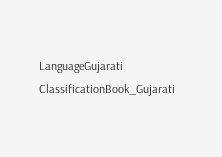LanguageGujarati
ClassificationBook_Gujarati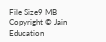File Size9 MB
Copyright © Jain Education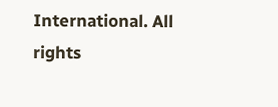International. All rights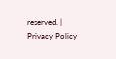reserved. | Privacy Policy